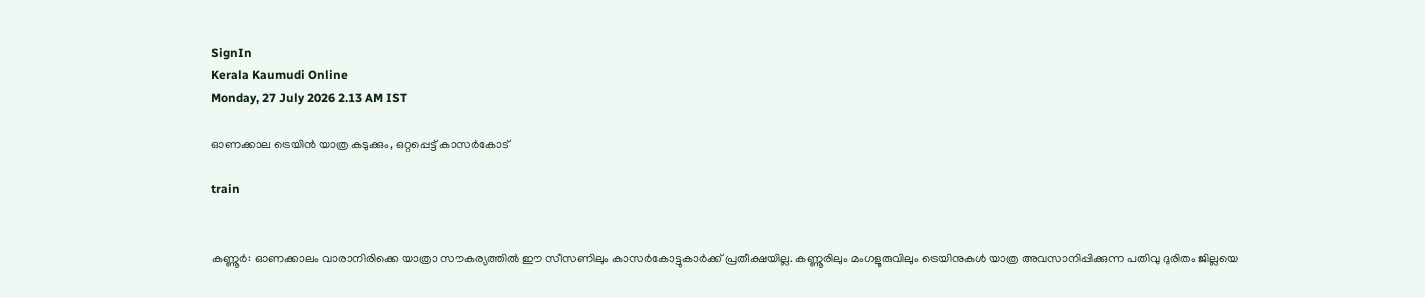SignIn
Kerala Kaumudi Online
Monday, 27 July 2026 2.13 AM IST

ഓണക്കാല ട്രെയിൻ യാത്ര കടുക്കും, ഒറ്റപ്പെട്ട് കാസർകോട്

train


കണ്ണൂർ: ഓണക്കാലം വാരാനിരിക്കെ യാത്രാ സൗകര്യത്തിൽ ഈ സീസണിലും കാസർകോട്ടുകാർക്ക് പ്രതീക്ഷയില്ല. കണ്ണൂരിലും മംഗളൂരുവിലും ട്രെയിനുകൾ യാത്ര അവസാനിപ്പിക്കുന്ന പതിവു ദുരിതം ജില്ലയെ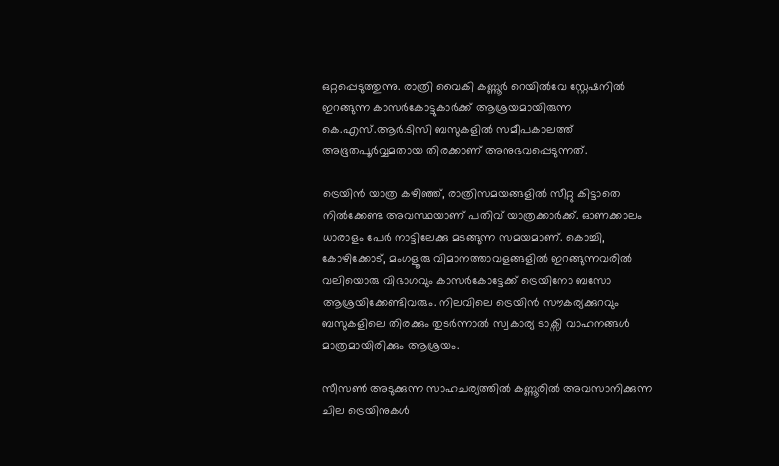ഒറ്റപ്പെടുത്തുന്നു. രാത്രി വൈകി കണ്ണൂർ റെയിൽവേ സ്റ്റേഷനിൽ ഇറങ്ങുന്ന കാസർകോട്ടുകാർക്ക് ആശ്രയമായിരുന്ന കെ.എസ്.ആർ.ടിസി ബസുകളിൽ സമീപകാലത്ത് അഭൂതപൂർവ്വമതായ തിരക്കാണ് അനുഭവപ്പെടുന്നത്.

ട്രെയിൻ യാത്ര കഴിഞ്ഞ്, രാത്രിസമയങ്ങളിൽ സീറ്റു കിട്ടാതെ നിൽക്കേണ്ട അവസ്ഥയാണ് പതിവ് യാത്രക്കാർക്ക്. ഓണക്കാലം ധാരാളം പേർ നാട്ടിലേക്കു മടങ്ങുന്ന സമയമാണ്. കൊച്ചി, കോഴിക്കോട്, മംഗളൂരു വിമാനത്താവളങ്ങളിൽ ഇറങ്ങുന്നവരിൽ വലിയൊരു വിഭാഗവും കാസർകോട്ടേക്ക് ട്രെയിനോ ബസോ ആശ്രയിക്കേണ്ടിവരും. നിലവിലെ ട്രെയിൻ സൗകര്യക്കുറവും ബസുകളിലെ തിരക്കും തുടർന്നാൽ സ്വകാര്യ ടാക്സി വാഹനങ്ങൾ മാത്രമായിരിക്കും ആശ്രയം.

സീസൺ അടുക്കുന്ന സാഹചര്യത്തിൽ കണ്ണൂരിൽ അവസാനിക്കുന്ന ചില ട്രെയിനുകൾ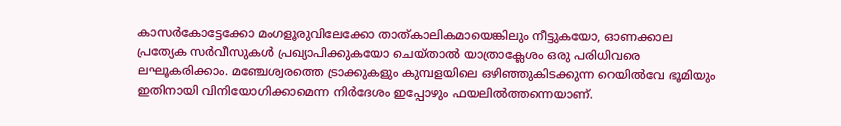കാസർകോട്ടേക്കോ മംഗളൂരുവിലേക്കോ താത്കാലികമായെങ്കിലും നീട്ടുകയോ, ഓണക്കാല പ്രത്യേക സർവീസുകൾ പ്രഖ്യാപിക്കുകയോ ചെയ്താൽ യാത്രാക്ലേശം ഒരു പരിധിവരെ ലഘൂകരിക്കാം. മഞ്ചേശ്വരത്തെ ട്രാക്കുകളും കുമ്പളയിലെ ഒഴിഞ്ഞുകിടക്കുന്ന റെയിൽവേ ഭൂമിയും ഇതിനായി വിനിയോഗിക്കാമെന്ന നിർദേശം ഇപ്പോഴും ഫയലിൽത്തന്നെയാണ്.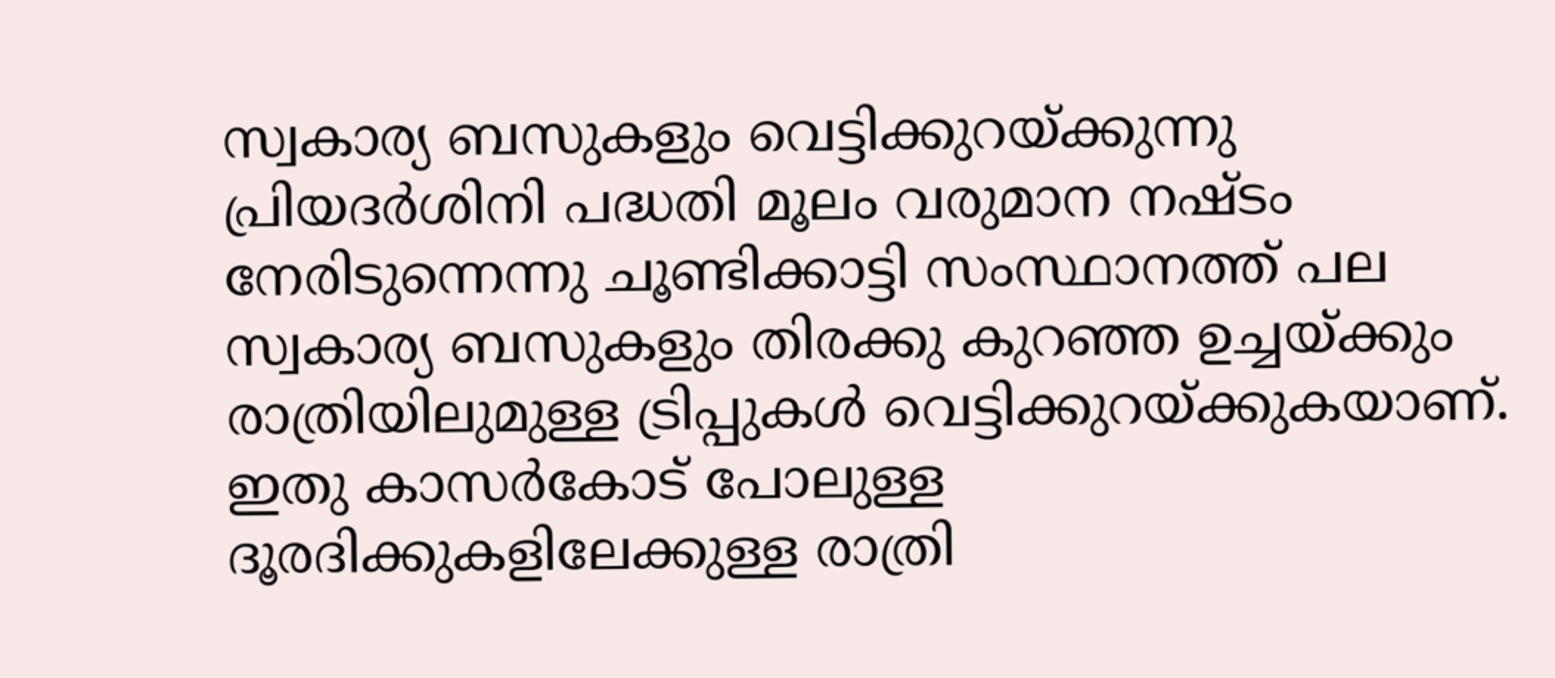സ്വകാര്യ ബസുകളും വെട്ടിക്കുറയ്ക്കുന്നു
പ്രിയദർശിനി പദ്ധതി മൂലം വരുമാന നഷ്ടം നേരിടുന്നെന്നു ചൂണ്ടിക്കാട്ടി സംസ്ഥാനത്ത് പല സ്വകാര്യ ബസുകളും തിരക്കു കുറഞ്ഞ ഉച്ചയ്ക്കും രാത്രിയിലുമുള്ള ട്രിപ്പുകൾ വെട്ടിക്കുറയ്ക്കുകയാണ്. ഇതു കാസർകോട് പോലുള്ള ദൂരദിക്കുകളിലേക്കുള്ള രാത്രി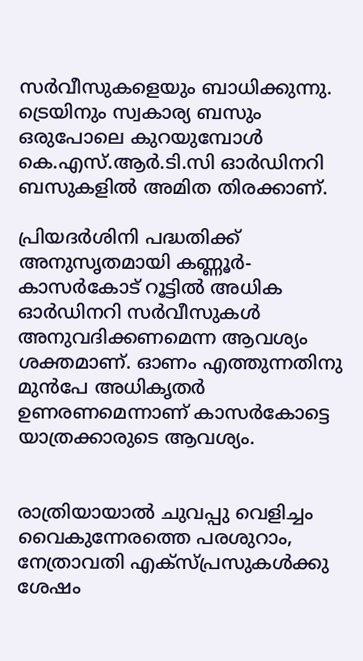സർവീസുകളെയും ബാധിക്കുന്നു. ട്രെയിനും സ്വകാര്യ ബസും ഒരുപോലെ കുറയുമ്പോൾ കെ.എസ്.ആർ.ടി.സി ഓർഡിനറി ബസുകളിൽ അമിത തിരക്കാണ്.

പ്രിയദർശിനി പദ്ധതിക്ക് അനുസൃതമായി കണ്ണൂർ-കാസർകോട് റൂട്ടിൽ അധിക ഓർഡിനറി സർവീസുകൾ അനുവദിക്കണമെന്ന ആവശ്യം ശക്തമാണ്. ഓണം എത്തുന്നതിനു മുൻപേ അധികൃതർ ഉണരണമെന്നാണ് കാസർകോട്ടെ യാത്രക്കാരുടെ ആവശ്യം.


രാത്രിയായാൽ ചുവപ്പു വെളിച്ചം
വൈകുന്നേരത്തെ പരശുറാം, നേത്രാവതി എക്സ്‌പ്രസുകൾക്കു ശേഷം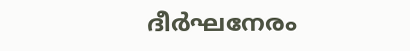ദീർഘനേരം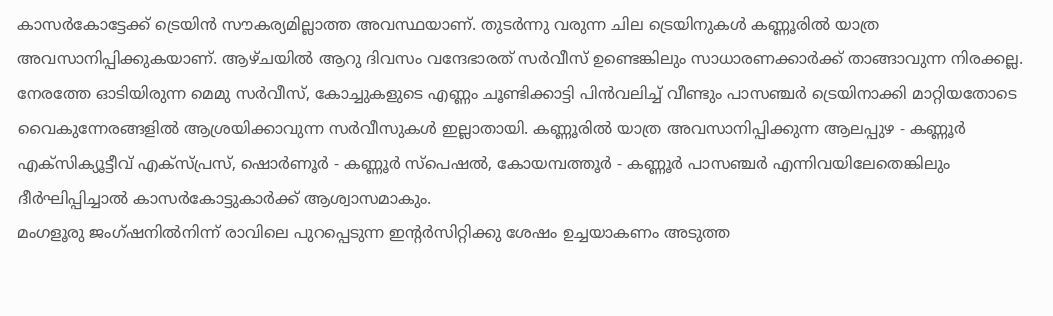കാസർകോട്ടേക്ക് ട്രെയിൻ സൗകര്യമില്ലാത്ത അവസ്ഥയാണ്. തുടർന്നു വരുന്ന ചില ട്രെയിനുകൾ കണ്ണൂരിൽ യാത്ര അവസാനിപ്പിക്കുകയാണ്. ആഴ്ചയിൽ ആറു ദിവസം വന്ദേഭാരത് സർവീസ് ഉണ്ടെങ്കിലും സാധാരണക്കാർക്ക് താങ്ങാവുന്ന നിരക്കല്ല. നേരത്തേ ഓടിയിരുന്ന മെമു സർവീസ്, കോച്ചുകളുടെ എണ്ണം ചൂണ്ടിക്കാട്ടി പിൻവലിച്ച് വീണ്ടും പാസഞ്ചർ ട്രെയിനാക്കി മാറ്റിയതോടെ വൈകുന്നേരങ്ങളിൽ ആശ്രയിക്കാവുന്ന സർവീസുകൾ ഇല്ലാതായി. കണ്ണൂരിൽ യാത്ര അവസാനിപ്പിക്കുന്ന ആലപ്പുഴ - കണ്ണൂർ എക്സിക്യൂട്ടീവ് എക്സ്‌പ്രസ്, ഷൊർണൂർ - കണ്ണൂർ സ്‌പെഷൽ, കോയമ്പത്തൂർ - കണ്ണൂർ പാസഞ്ചർ എന്നിവയിലേതെങ്കിലും ദീർഘിപ്പിച്ചാൽ കാസർകോട്ടുകാർക്ക് ആശ്വാസമാകും.
മംഗളൂരു ജംഗ്ഷനിൽനിന്ന് രാവിലെ പുറപ്പെടുന്ന ഇന്റർസിറ്റിക്കു ശേഷം ഉച്ചയാകണം അടുത്ത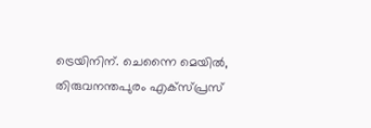ട്രെയിനിന്. ചെന്നൈ മെയിൽ, തിരുവനന്തപുരം എക്സ്പ്രസ്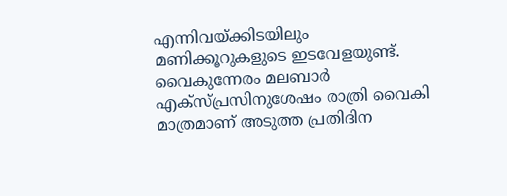എന്നിവയ്ക്കിടയിലും മണിക്കൂറുകളുടെ ഇടവേളയുണ്ട്. വൈകുന്നേരം മലബാർ എക്സ്പ്രസിനുശേഷം രാത്രി വൈകി മാത്രമാണ് അടുത്ത പ്രതിദിന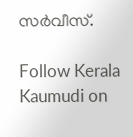സർവീസ്.

Follow Kerala Kaumudi on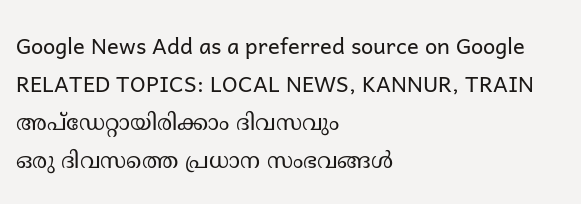Google News Add as a preferred source on Google
RELATED TOPICS: LOCAL NEWS, KANNUR, TRAIN
അപ്ഡേറ്റായിരിക്കാം ദിവസവും
ഒരു ദിവസത്തെ പ്രധാന സംഭവങ്ങൾ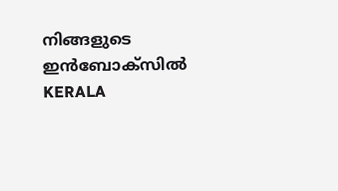നിങ്ങളുടെ ഇൻബോക്സിൽ
KERALA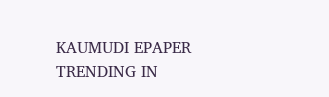KAUMUDI EPAPER
TRENDING IN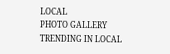LOCAL
PHOTO GALLERY
TRENDING IN LOCAL